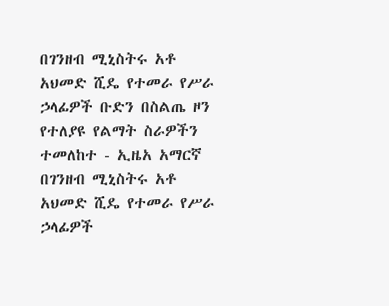በገንዘብ ሚኒስትሩ አቶ አህመድ ሺዴ የተመራ የሥራ ኃላፊዎች ቡድን በስልጤ ዞን የተለያዩ የልማት ስራዎችን ተመለከተ - ኢዜአ አማርኛ
በገንዘብ ሚኒስትሩ አቶ አህመድ ሺዴ የተመራ የሥራ ኃላፊዎች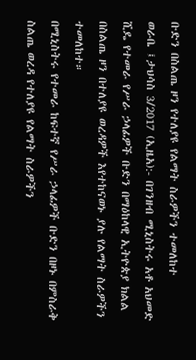ቡድን በስልጤ ዞን የተለያዩ የልማት ስራዎችን ተመለከተ
ወራቤ ፤ታህሳስ 3/2017 (ኢዜአ):- በገንዘብ ሚኒስትሩ አቶ አህመድ ሺዴ የተመራ የሥራ ኃላፊዎች ቡድን በማዕከላዊ ኢትዮጵያ ክልል በስልጤ ዞን በተለያዩ ወረዳዎች እየተከናወኑ ያሉ የልማት ስራዎችን ተመለከተ።
በሚኒስትሩ የተመራ ከፍተኛ የሥራ ኃላፊዎች ቡድን በዞኑ በምስራቅ ስልጤ ወረዳ የተለያዩ የልማት ስራዎችን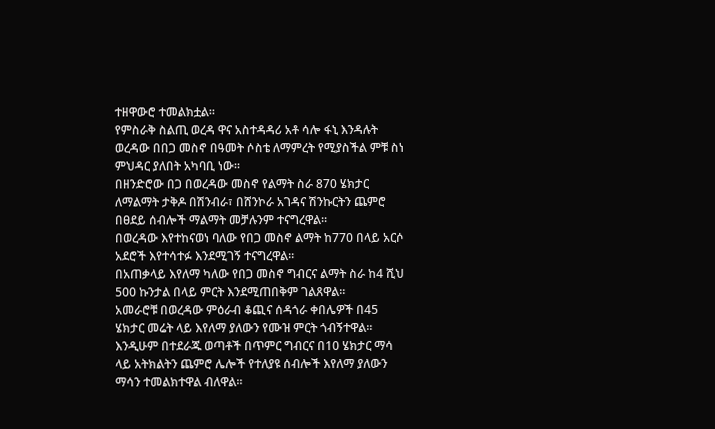ተዘዋውሮ ተመልክቷል።
የምስራቅ ስልጢ ወረዳ ዋና አስተዳዳሪ አቶ ሳሎ ፋኒ እንዳሉት ወረዳው በበጋ መስኖ በዓመት ሶስቴ ለማምረት የሚያስችል ምቹ ስነ ምህዳር ያለበት አካባቢ ነው።
በዘንድሮው በጋ በወረዳው መስኖ የልማት ስራ 870 ሄክታር ለማልማት ታቅዶ በሽንብራ፣ በሸንኮራ አገዳና ሽንኩርትን ጨምሮ በፀደይ ሰብሎች ማልማት መቻሉንም ተናግረዋል።
በወረዳው እየተከናወነ ባለው የበጋ መስኖ ልማት ከ770 በላይ አርሶ አደሮች እየተሳተፉ እንደሚገኝ ተናግረዋል።
በአጠቃላይ እየለማ ካለው የበጋ መስኖ ግብርና ልማት ስራ ከ4 ሺህ 500 ኩንታል በላይ ምርት እንደሚጠበቅም ገልጸዋል።
አመራሮቹ በወረዳው ምዕራብ ቆጪና ሰዳጎራ ቀበሌዎች በ45 ሄክታር መሬት ላይ እየለማ ያለውን የሙዝ ምርት ጎብኝተዋል።
እንዲሁም በተደራጁ ወጣቶች በጥምር ግብርና በ10 ሄክታር ማሳ ላይ አትክልትን ጨምሮ ሌሎች የተለያዩ ሰብሎች እየለማ ያለውን ማሳን ተመልክተዋል ብለዋል።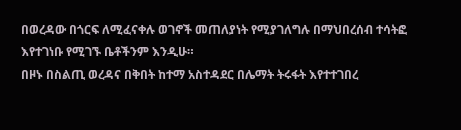በወረዳው በጎርፍ ለሚፈናቀሉ ወገኖች መጠለያነት የሚያገለግሉ በማህበረሰብ ተሳትፎ እየተገነቡ የሚገኙ ቤቶችንም እንዲሁ።
በዞኑ በስልጢ ወረዳና በቅበት ከተማ አስተዳደር በሌማት ትሩፋት እየተተገበረ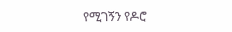የሚገኝን የዶሮ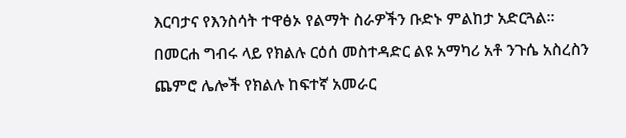እርባታና የእንስሳት ተዋፅኦ የልማት ስራዎችን ቡድኑ ምልከታ አድርጓል።
በመርሐ ግብሩ ላይ የክልሉ ርዕሰ መስተዳድር ልዩ አማካሪ አቶ ንጉሴ አስረስን ጨምሮ ሌሎች የክልሉ ከፍተኛ አመራር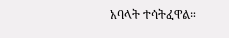አባላት ተሳትፈዋል።